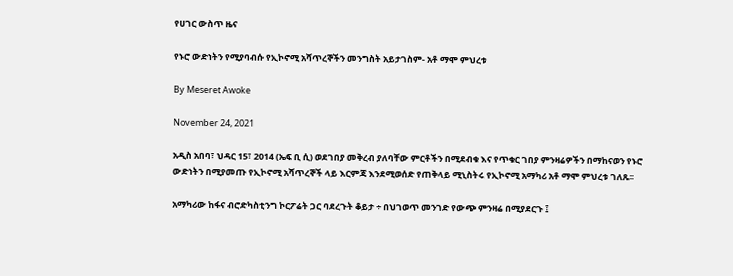የሀገር ውስጥ ዜና

የኑሮ ውድነትን የሚያባብሱ የኢኮኖሚ አሻጥረኞችን መንግስት አይታገስም- አቶ ማሞ ምህረቱ

By Meseret Awoke

November 24, 2021

አዲስ አበባ፣ ህዳር 15፣ 2014 (ኤፍ ቢ ሲ) ወደገበያ መቅረብ ያለባቸው ምርቶችን በሚደብቁ እና የጥቁር ገበያ ምንዛሬዎችን በማከናወን የኑሮ ውድነትን በሚያመጡ የኢኮኖሚ አሻጥረኞች ላይ እርምጃ እንደሚወሰድ የጠቅላይ ሚኒስትሩ የኢኮኖሚ አማካሪ አቶ ማሞ ምህረቱ ገለጹ፡፡

አማካሪው ከፋና ብሮድካስቲንግ ኮርፖሬት ጋር ባደረጉት ቆይታ ÷ በህገወጥ መንገድ የውጭ ምንዛሬ በሚያደርጉ ፤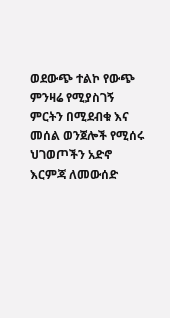ወደውጭ ተልኮ የውጭ ምንዛሬ የሚያስገኝ ምርትን በሚደብቁ እና መሰል ወንጀሎች የሚሰሩ ህገወጦችን አድኖ እርምጃ ለመውሰድ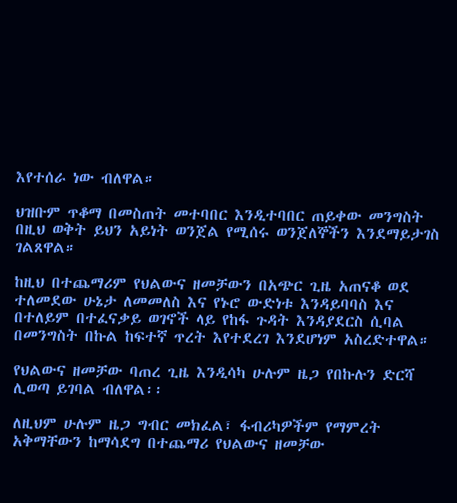እየተሰራ ነው ብለዋል።

ህዝቡም ጥቆማ በመስጠት መተባበር እንዲተባበር ጠይቀው መንግስት በዚህ ወቅት ይህን አይነት ወንጀል የሚሰሩ ወንጀለኞችን እንደማይታገስ ገልጸዋል።

ከዚህ በተጨማሪም የህልውና ዘመቻውን በአጭር ጊዜ አጠናቆ ወደ ተለመደው ሁኔታ ለመመለስ እና የኑሮ ውድነቱ እንዳይባባስ እና በተለይም በተፈናቃይ ወገኖች ላይ የከፋ ጉዳት እንዳያደርስ ሲባል በመንግስት በኩል ከፍተኛ ጥረት እየተደረገ እንደሆነም አስረድተዋል።

የህልውና ዘመቻው ባጠረ ጊዜ እንዲሳካ ሁሉም ዜጋ የበኩሉን ድርሻ ሊወጣ ይገባል ብለዋል፡፡

ለዚህም ሁሉም ዜጋ ግብር መክፈል፣ ፋብሪካዎችም የማምረት አቅማቸውን ከማሳደግ በተጨማሪ የህልውና ዘመቻው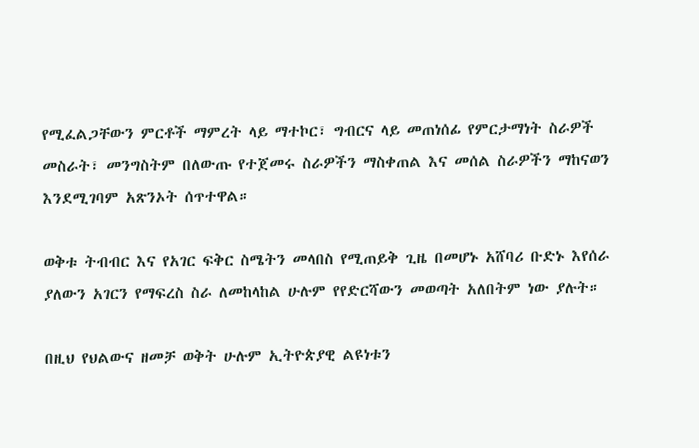የሚፈልጋቸውን ምርቶች ማምረት ላይ ማተኮር፣ ግብርና ላይ መጠነሰፊ የምርታማነት ስራዎች መስራት፣ መንግስትም በለውጡ የተጀመሩ ስራዎችን ማስቀጠል እና መሰል ስራዎችን ማከናወን እንደሚገባም አጽንኦት ሰጥተዋል።

ወቅቱ ትብብር እና የአገር ፍቅር ስሜትን መላበስ የሚጠይቅ ጊዜ በመሆኑ አሸባሪ ቡድኑ እየሰራ ያለውን አገርን የማፍረስ ስራ ለመከላከል ሁሉም የየድርሻውን መወጣት አለበትም ነው ያሉት።

በዚህ የህልውና ዘመቻ ወቅት ሁሉም ኢትዮጵያዊ ልዩነቱን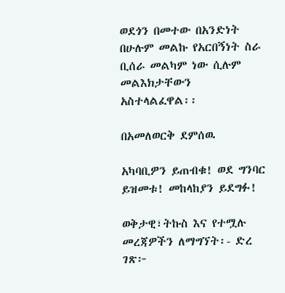ወደጎን በመተው በአንድነት በሁሉም መልኩ የአርበኝነት ስራ ቢሰራ መልካም ነው ሲሉም መልእክታቸውን አስተላልፈዋል፡፡

በአመለወርቅ ደምሰዉ

አካባቢዎን ይጠብቁ! ወደ ግንባር ይዝመቱ! መከላከያን ይደግፉ!

ወቅታዊ፣ትኩስ እና የተሟሉ መረጃዎችን ለማግኘት፡- ድረ ገጽ፦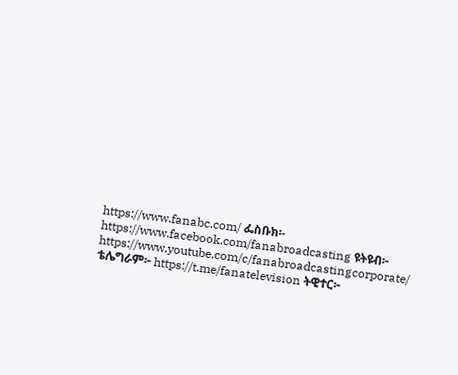https://www.fanabc.com/ ፌስቡክ፡- https://www.facebook.com/fanabroadcasting ዩትዩብ፦ https://www.youtube.com/c/fanabroadcastingcorporate/ ቴሌግራም፦ https://t.me/fanatelevision ትዊተር፦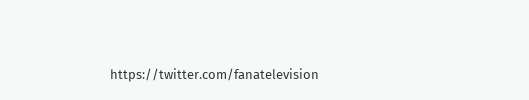https://twitter.com/fanatelevision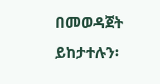በመወዳጀት ይከታተሉን፡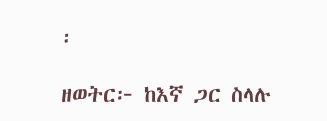፡

ዘወትር፦ ከእኛ ጋር ስላሉ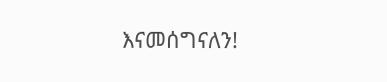እናመሰግናለን!